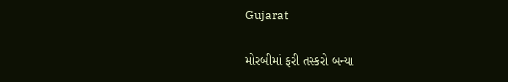Gujarat

મોરબીમાં ફરી તસ્કરો બન્યા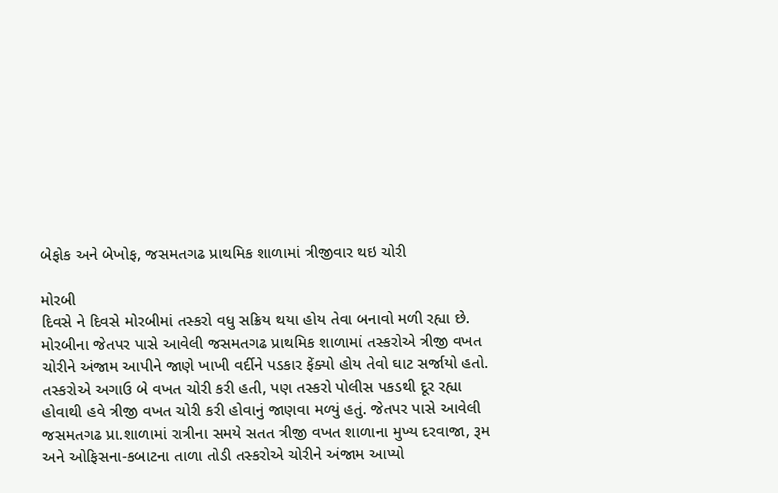બેફોક અને બેખોફ, જસમતગઢ પ્રાથમિક શાળામાં ત્રીજીવાર થઇ ચોરી

મોરબી
દિવસે ને દિવસે મોરબીમાં તસ્કરો વધુ સક્રિય થયા હોય તેવા બનાવો મળી રહ્યા છે. મોરબીના જેતપર પાસે આવેલી જસમતગઢ પ્રાથમિક શાળામાં તસ્કરોએ ત્રીજી વખત ચોરીને અંજામ આપીને જાણે ખાખી વર્દીને પડકાર ફેંક્યો હોય તેવો ઘાટ સર્જાયો હતો. તસ્કરોએ અગાઉ બે વખત ચોરી કરી હતી, પણ તસ્કરો પોલીસ પકડથી દૂર રહ્યા હોવાથી હવે ત્રીજી વખત ચોરી કરી હોવાનું જાણવા મળ્યું હતું. જેતપર પાસે આવેલી જસમતગઢ પ્રા.શાળામાં રાત્રીના સમયે સતત ત્રીજી વખત શાળાના મુખ્ય દરવાજા, રૂમ અને ઓફિસના-કબાટના તાળા તોડી તસ્કરોએ ચોરીને અંજામ આપ્યો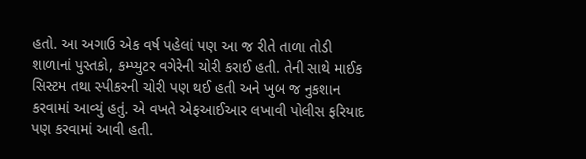હતો. આ અગાઉ એક વર્ષ પહેલાં પણ આ જ રીતે તાળા તોડી શાળાનાં પુસ્તકો, કમ્પ્યુટર વગેરેની ચોરી કરાઈ હતી. તેની સાથે માઈક સિસ્ટમ તથા સ્પીકરની ચોરી પણ થઈ હતી અને ખુબ જ નુકશાન કરવામાં આવ્યું હતું. એ વખતે એફઆઈઆર લખાવી પોલીસ ફરિયાદ પણ કરવામાં આવી હતી.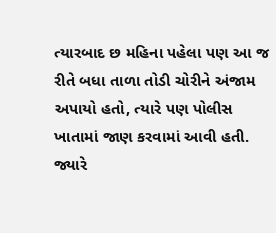ત્યારબાદ છ મહિના પહેલા પણ આ જ રીતે બધા તાળા તોડી ચોરીને અંજામ અપાયો હતો, ત્યારે પણ પોલીસ ખાતામાં જાણ કરવામાં આવી હતી. જ્યારે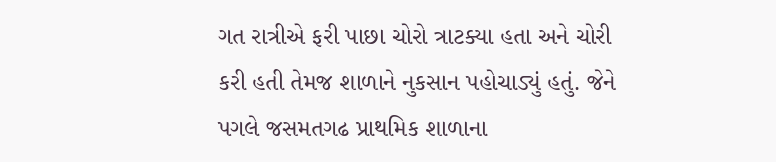ગત રાત્રીએ ફરી પાછા ચોરો ત્રાટક્યા હતા અને ચોરી કરી હતી તેમજ શાળાને નુકસાન પહોચાડ્યું હતું. જેને પગલે જસમતગઢ પ્રાથમિક શાળાના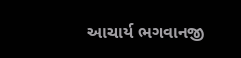આચાર્ય ભગવાનજી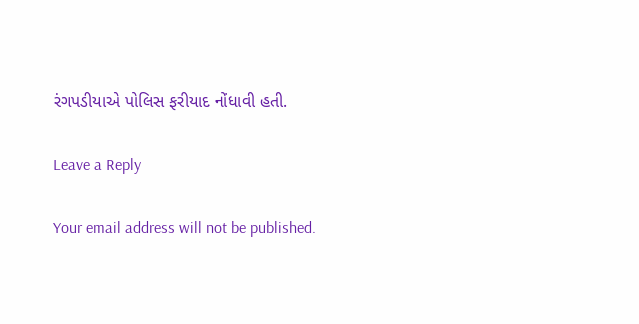રંગપડીયાએ પોલિસ ફરીયાદ નોંધાવી હતી.

Leave a Reply

Your email address will not be published.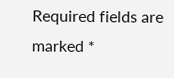Required fields are marked *